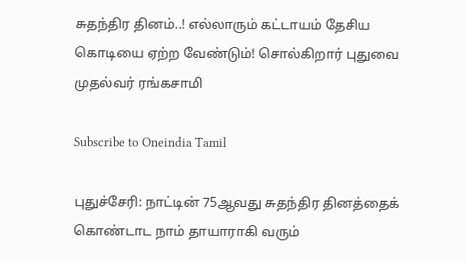சுதந்திர தினம்..! எல்லாரும் கட்டாயம் தேசிய கொடியை ஏற்ற வேண்டும்! சொல்கிறார் புதுவை முதல்வர் ரங்கசாமி

Subscribe to Oneindia Tamil

புதுச்சேரி: நாட்டின் 75ஆவது சுதந்திர தினத்தைக் கொண்டாட நாம் தாயாராகி வரும்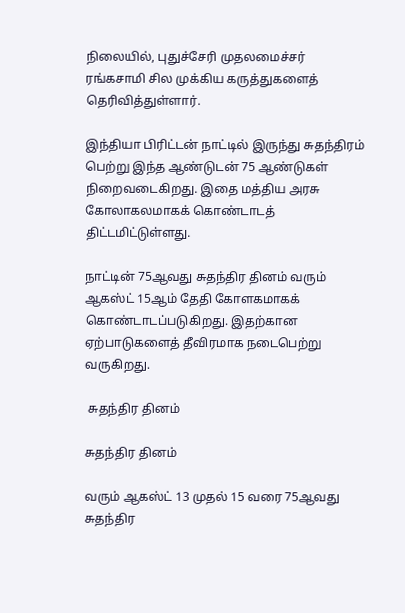நிலையில், புதுச்சேரி முதலமைச்சர் ரங்கசாமி சில முக்கிய கருத்துகளைத் தெரிவித்துள்ளார்.

இந்தியா பிரிட்டன் நாட்டில் இருந்து சுதந்திரம் பெற்று இந்த ஆண்டுடன் 75 ஆண்டுகள் நிறைவடைகிறது. இதை மத்திய அரசு கோலாகலமாகக் கொண்டாடத் திட்டமிட்டுள்ளது.

நாட்டின் 75ஆவது சுதந்திர தினம் வரும் ஆகஸ்ட் 15ஆம் தேதி கோளகமாகக் கொண்டாடப்படுகிறது. இதற்கான ஏற்பாடுகளைத் தீவிரமாக நடைபெற்று வருகிறது.

 சுதந்திர தினம்

சுதந்திர தினம்

வரும் ஆகஸ்ட் 13 முதல் 15 வரை 75ஆவது சுதந்திர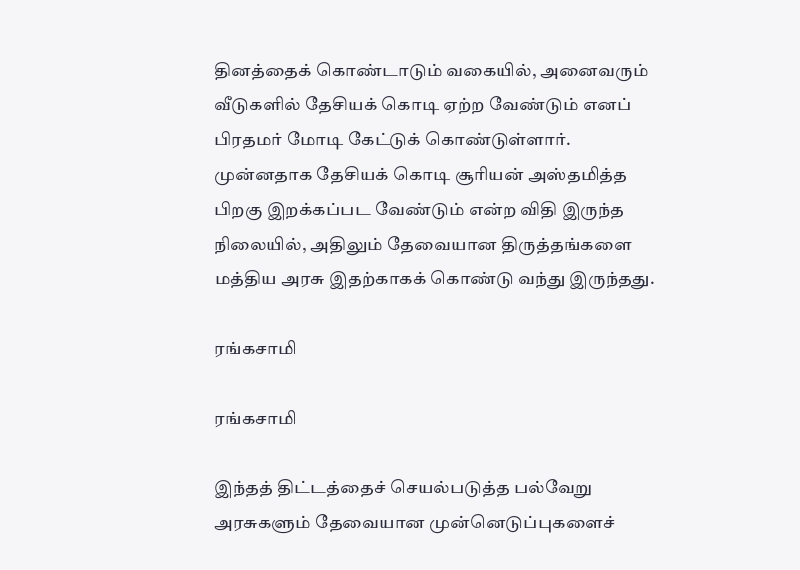தினத்தைக் கொண்டாடும் வகையில், அனைவரும் வீடுகளில் தேசியக் கொடி ஏற்ற வேண்டும் எனப் பிரதமர் மோடி கேட்டுக் கொண்டுள்ளார். முன்னதாக தேசியக் கொடி சூரியன் அஸ்தமித்த பிறகு இறக்கப்பட வேண்டும் என்ற விதி இருந்த நிலையில், அதிலும் தேவையான திருத்தங்களை மத்திய அரசு இதற்காகக் கொண்டு வந்து இருந்தது.

ரங்கசாமி

ரங்கசாமி

இந்தத் திட்டத்தைச் செயல்படுத்த பல்வேறு அரசுகளும் தேவையான முன்னெடுப்புகளைச்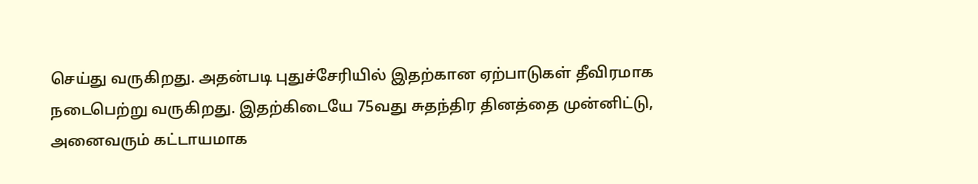செய்து வருகிறது. அதன்படி புதுச்சேரியில் இதற்கான ஏற்பாடுகள் தீவிரமாக நடைபெற்று வருகிறது. இதற்கிடையே 75வது சுதந்திர தினத்தை முன்னிட்டு, அனைவரும் கட்டாயமாக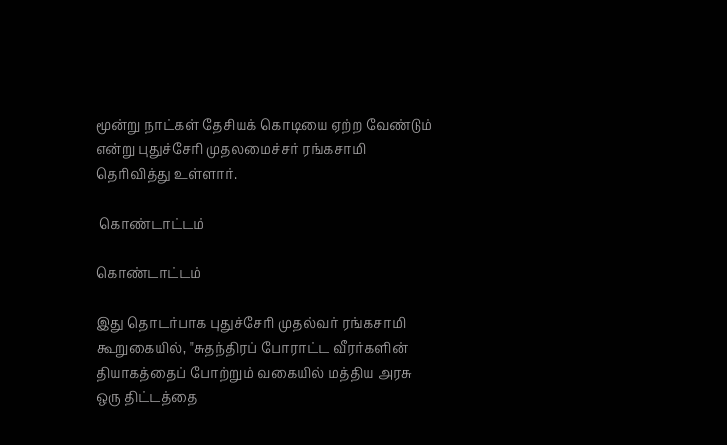மூன்று நாட்கள் தேசியக் கொடியை ஏற்ற வேண்டும் என்று புதுச்சேரி முதலமைச்சர் ரங்கசாமி தெரிவித்து உள்ளார்.

 கொண்டாட்டம்

கொண்டாட்டம்

இது தொடர்பாக புதுச்சேரி முதல்வர் ரங்கசாமி கூறுகையில், "சுதந்திரப் போராட்ட வீரர்களின் தியாகத்தைப் போற்றும் வகையில் மத்திய அரசு ஒரு திட்டத்தை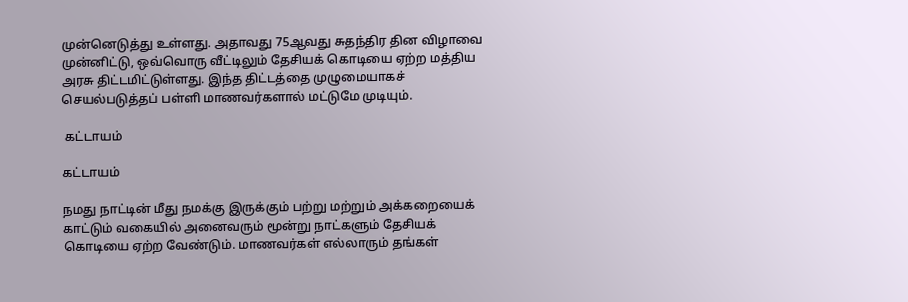முன்னெடுத்து உள்ளது. அதாவது 75ஆவது சுதந்திர தின விழாவை முன்னிட்டு, ஒவ்வொரு வீட்டிலும் தேசியக் கொடியை ஏற்ற மத்திய அரசு திட்டமிட்டுள்ளது. இந்த திட்டத்தை முழுமையாகச் செயல்படுத்தப் பள்ளி மாணவர்களால் மட்டுமே முடியும்.

 கட்டாயம்

கட்டாயம்

நமது நாட்டின் மீது நமக்கு இருக்கும் பற்று மற்றும் அக்கறையைக் காட்டும் வகையில் அனைவரும் மூன்று நாட்களும் தேசியக் கொடியை ஏற்ற வேண்டும். மாணவர்கள் எல்லாரும் தங்கள்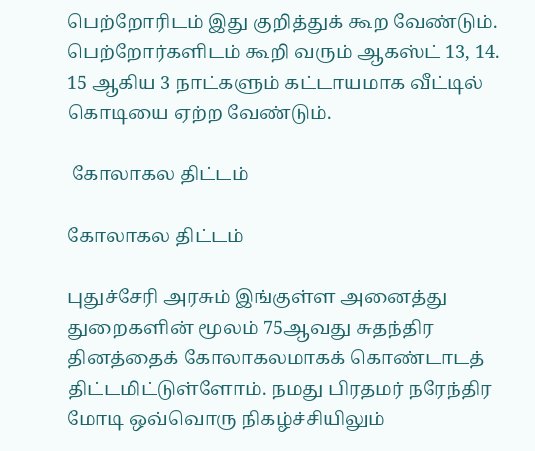பெற்றோரிடம் இது குறித்துக் கூற வேண்டும். பெற்றோர்களிடம் கூறி வரும் ஆகஸ்ட் 13, 14. 15 ஆகிய 3 நாட்களும் கட்டாயமாக வீட்டில் கொடியை ஏற்ற வேண்டும்.

 கோலாகல திட்டம்

கோலாகல திட்டம்

புதுச்சேரி அரசும் இங்குள்ள அனைத்து துறைகளின் மூலம் 75ஆவது சுதந்திர தினத்தைக் கோலாகலமாகக் கொண்டாடத் திட்டமிட்டுள்ளோம். நமது பிரதமர் நரேந்திர மோடி ஒவ்வொரு நிகழ்ச்சியிலும்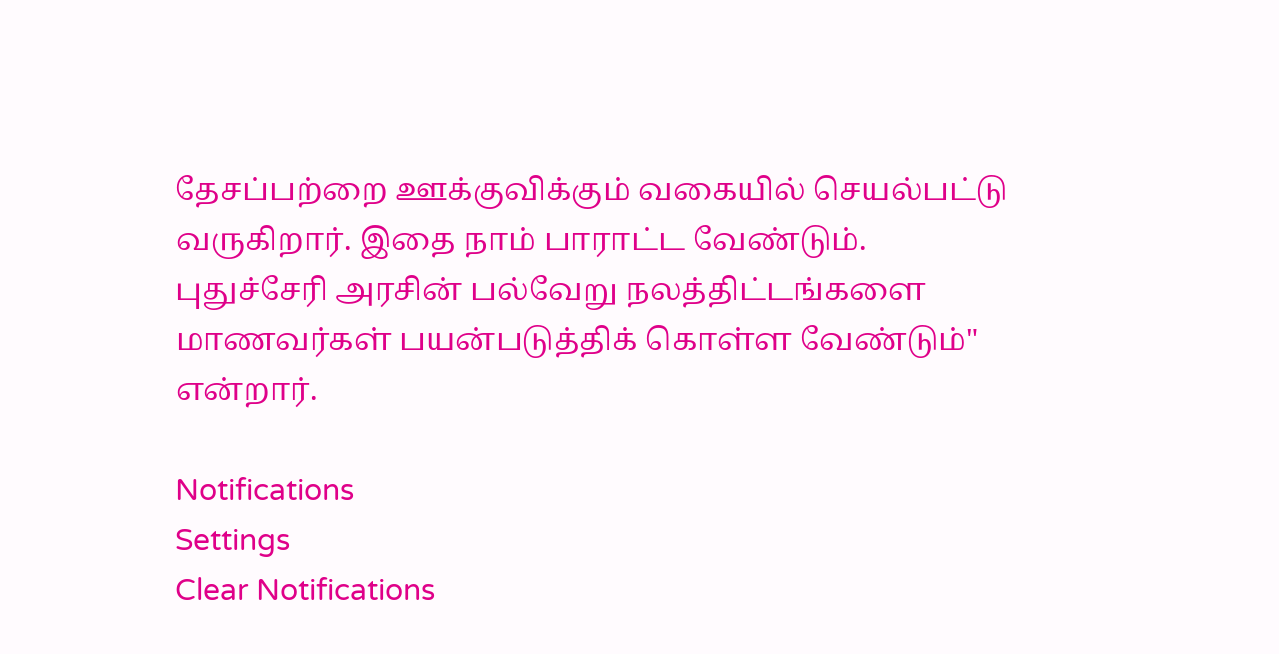தேசப்பற்றை ஊக்குவிக்கும் வகையில் செயல்பட்டு வருகிறார். இதை நாம் பாராட்ட வேண்டும். புதுச்சேரி அரசின் பல்வேறு நலத்திட்டங்களை மாணவர்கள் பயன்படுத்திக் கொள்ள வேண்டும்" என்றார்.

Notifications
Settings
Clear Notifications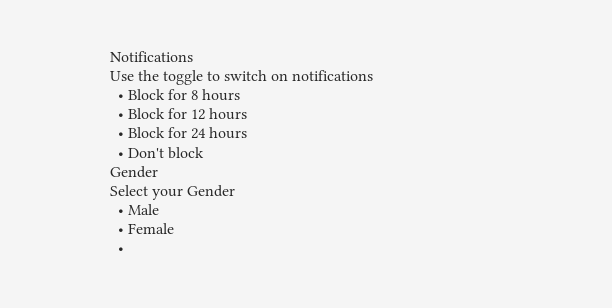Notifications
Use the toggle to switch on notifications
  • Block for 8 hours
  • Block for 12 hours
  • Block for 24 hours
  • Don't block
Gender
Select your Gender
  • Male
  • Female
  •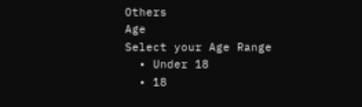Others
Age
Select your Age Range
  • Under 18
  • 18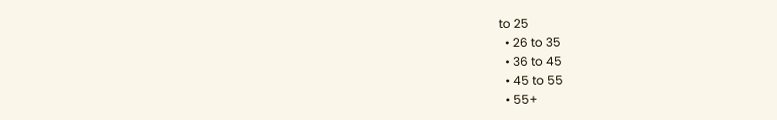to 25
  • 26 to 35
  • 36 to 45
  • 45 to 55
  • 55+